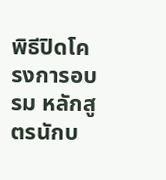พิธีปิดโครงการอบรม หลักสูตรนักบ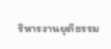ริหารงานยุติธรรม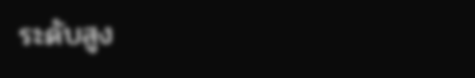ระดับสูง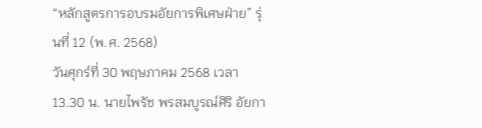“หลักสูตรการอบรมอัยการพิเศษฝ่าย” รุ่นที่ 12 (พ.ศ. 2568)
วันศุกร์ที่ 30 พฤษภาคม 2568 เวลา 13.30 น. นายไพรัช พรสมบูรณ์ศิริ อัยกา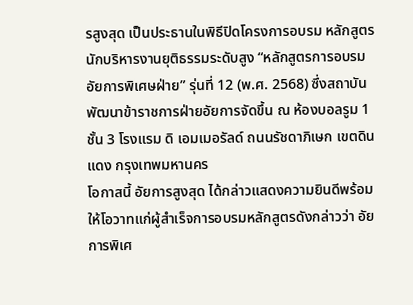รสูงสุด เป็นประธานในพิธีปิดโครงการอบรม หลักสูตรนักบริหารงานยุติธรรมระดับสูง “หลักสูตรการอบรมอัยการพิเศษฝ่าย” รุ่นที่ 12 (พ.ศ. 2568) ซึ่งสถาบันพัฒนาข้าราชการฝ่ายอัยการจัดขึ้น ณ ห้องบอลรูม 1 ชั้น 3 โรงแรม ดิ เอมเมอรัลด์ ถนนรัชดาภิเษก เขตดินแดง กรุงเทพมหานคร
โอกาสนี้ อัยการสูงสุด ได้กล่าวแสดงความยินดีพร้อมให้โอวาทแก่ผู้สำเร็จการอบรมหลักสูตรดังกล่าวว่า อัยการพิเศ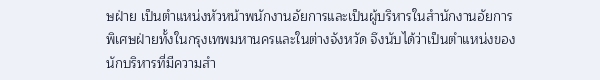ษฝ่าย เป็นตำแหน่งหัวหน้าพนักงานอัยการและเป็นผู้บริหารในสำนักงานอัยการพิเศษฝ่ายทั้งในกรุงเทพมหานครและในต่างจังหวัด จึงนับได้ว่าเป็นตำแหน่งของนักบริหารที่มีความสำ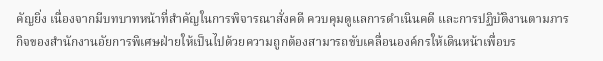คัญยิ่ง เนื่องจากมีบทบาทหน้าที่สำคัญในการพิจารณาสั่งคดี ควบคุมดูแลการดำเนินคดี และการปฏิบัติงานตามภารกิจของสำนักงานอัยการพิเศษฝ่ายให้เป็นไปด้วยความถูกต้องสามารถขับเคลื่อนองค์กรให้เดินหน้าเพื่อบร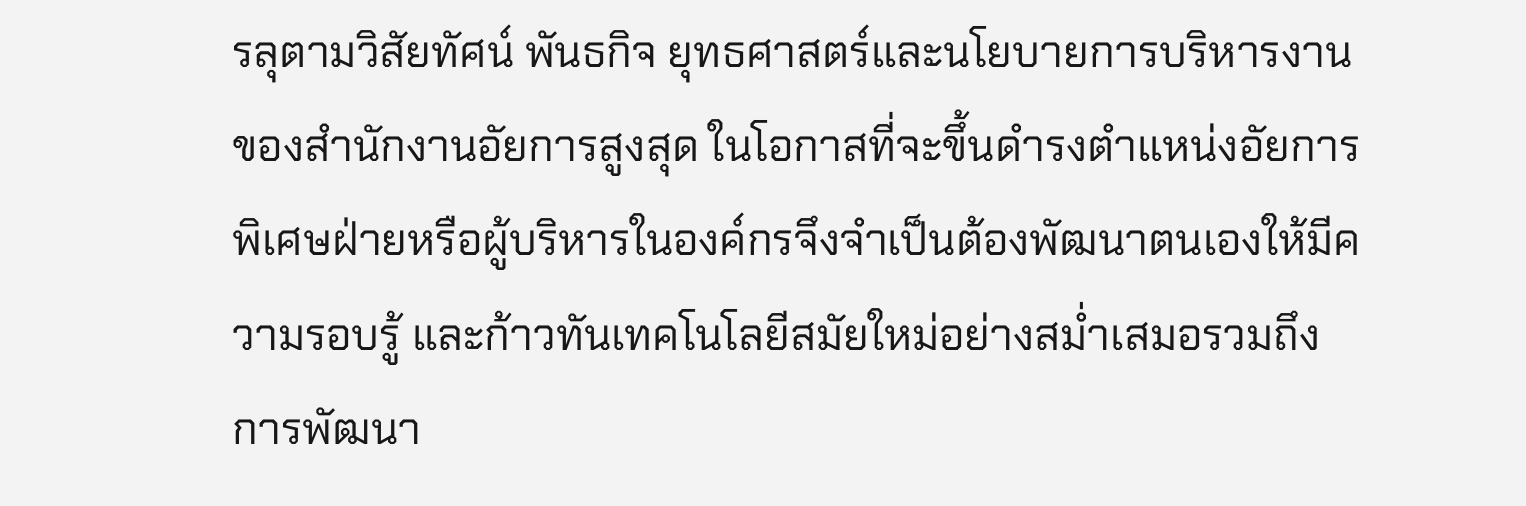รลุตามวิสัยทัศน์ พันธกิจ ยุทธศาสตร์และนโยบายการบริหารงานของสำนักงานอัยการสูงสุด ในโอกาสที่จะขึ้นดำรงตำแหน่งอัยการพิเศษฝ่ายหรือผู้บริหารในองค์กรจึงจำเป็นต้องพัฒนาตนเองให้มีความรอบรู้ และก้าวทันเทคโนโลยีสมัยใหม่อย่างสม่ำเสมอรวมถึงการพัฒนา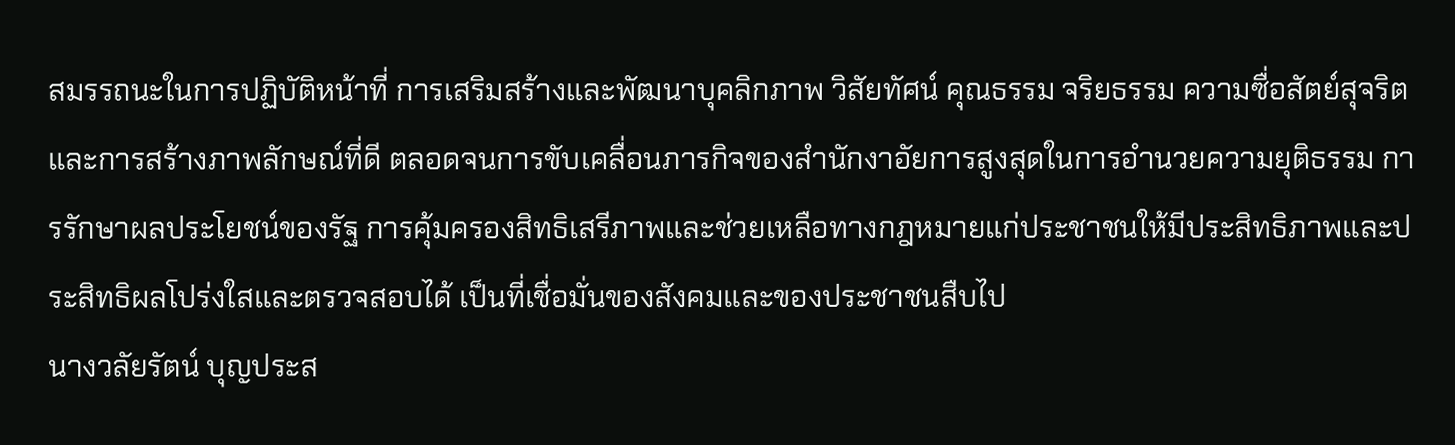สมรรถนะในการปฏิบัติหน้าที่ การเสริมสร้างและพัฒนาบุคลิกภาพ วิสัยทัศน์ คุณธรรม จริยธรรม ความซื่อสัตย์สุจริต และการสร้างภาพลักษณ์ที่ดี ตลอดจนการขับเคลื่อนภารกิจของสำนักงาอัยการสูงสุดในการอำนวยความยุติธรรม การรักษาผลประโยชน์ของรัฐ การคุ้มครองสิทธิเสรีภาพและช่วยเหลือทางกฎหมายแก่ประชาชนให้มีประสิทธิภาพและประสิทธิผลโปร่งใสและตรวจสอบได้ เป็นที่เชื่อมั่นของสังคมและของประชาชนสืบไป
นางวลัยรัตน์ บุญประส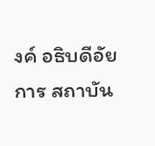งค์ อธิบดีอัยการ สถาบัน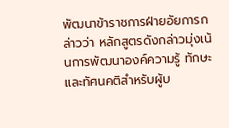พัฒนาข้าราชการฝ่ายอัยการกล่าวว่า หลักสูตรดังกล่าวมุ่งเน้นการพัฒนาองค์ความรู้ ทักษะและทัศนคติสำหรับผู้บ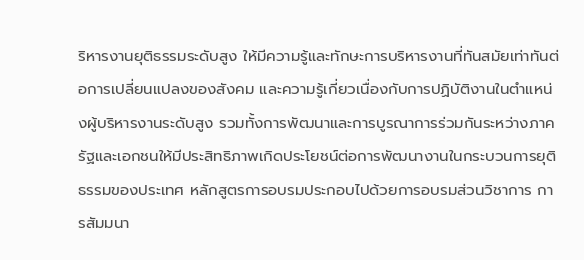ริหารงานยุติธรรมระดับสูง ให้มีความรู้และทักษะการบริหารงานที่ทันสมัยเท่าทันต่อการเปลี่ยนแปลงของสังคม และความรู้เกี่ยวเนื่องกับการปฏิบัติงานในตำแหน่งผู้บริหารงานระดับสูง รวมทั้งการพัฒนาและการบูรณาการร่วมกันระหว่างภาครัฐและเอกชนให้มีประสิทธิภาพเกิดประโยชน์ต่อการพัฒนางานในกระบวนการยุติธรรมของประเทศ หลักสูตรการอบรมประกอบไปด้วยการอบรมส่วนวิชาการ การสัมมนา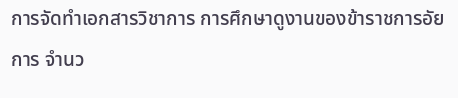การจัดทำเอกสารวิชาการ การศึกษาดูงานของข้าราชการอัยการ จำนว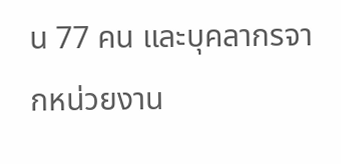น 77 คน และบุคลากรจากหน่วยงาน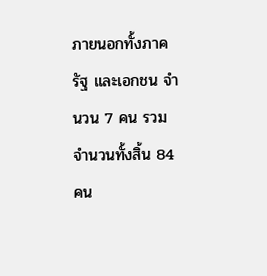ภายนอกทั้งภาครัฐ และเอกชน จำนวน 7 คน รวมจำนวนทั้งสิ้น 84 คน